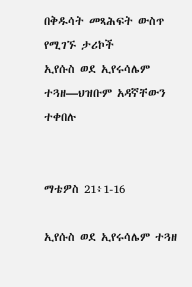በቅዱሳት መጻሕፍት ውስጥ የሚገኙ ታሪኮች
ኢየሱስ ወደ ኢየሩሳሌም ተጓዘ—ህዝቡም አዳኛቸውን ተቀበሉ


ማቴዎስ 21፥1-16

ኢየሱስ ወደ ኢየሩሳሌም ተጓዘ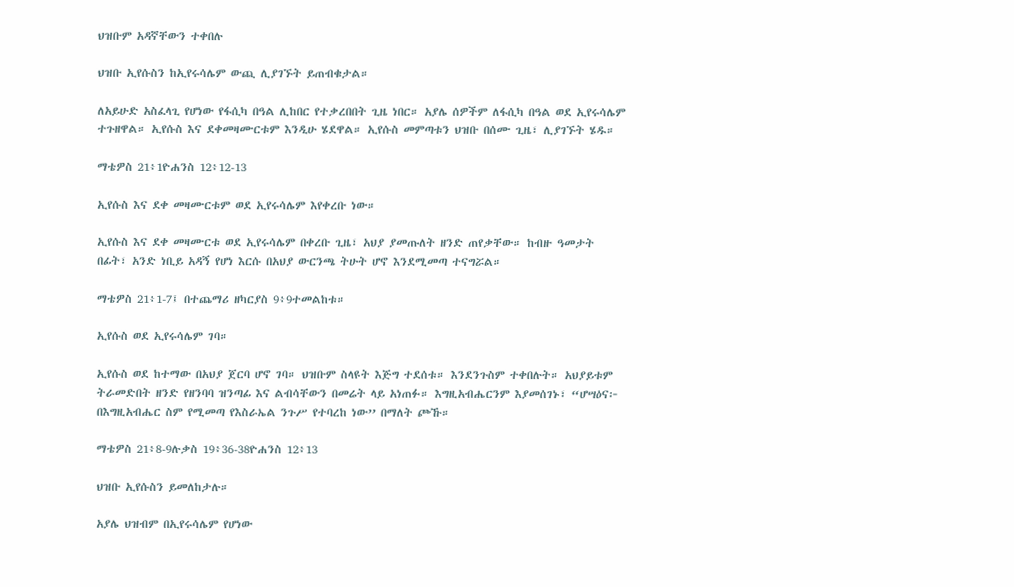ህዝቡም አዳኛቸውን ተቀበሉ

ህዝቡ ኢየሱስን ከኢየሩሳሌም ውጪ ሊያገኙት ይጠብቁታል።

ለአይሁድ አስፈላጊ የሆነው የፋሲካ በዓል ሊከበር የተቃረበበት ጊዜ ነበር። አያሌ ሰዎችም ለፋሲካ በዓል ወደ ኢየሩሳሌም ተጉዘዋል። ኢየሱስ እና ደቀመዛሙርቱም እንዲሁ ሄደዋል። ኢየሱስ መምጣቱን ህዝቡ በሰሙ ጊዜ፣ ሊያገኙት ሄዱ።

ማቴዎስ 21፥1ዮሐንስ 12፥12-13

ኢየሱስ እና ደቀ መዛሙርቱም ወደ ኢየሩሳሌም እየቀረቡ ነው።

ኢየሱስ እና ደቀ መዛሙርቱ ወደ ኢየሩሳሌም በቀረቡ ጊዜ፣ አህያ ያመጡለት ዘንድ ጠየቃቸው። ከብዙ ዓመታት በፊት፣ አንድ ነቢይ አዳኝ የሆነ እርሱ በአህያ ውርንጫ ትሁት ሆኖ እንደሚመጣ ተናግሯል።

ማቴዎስ 21፥1-7፤ በተጨማሪ ዘካርያስ 9፥9ተመልከቱ።

ኢየሱስ ወደ ኢየሩሳሌም ገባ።

ኢየሱስ ወደ ከተማው በአህያ ጀርባ ሆኖ ገባ። ህዝቡም ስላዩት እጅግ ተደሰቱ። እንደንጉስም ተቀበሉት። አህያይቱም ትራመድበት ዘንድ የዘንባባ ዝንጣፊ እና ልብሳቸውን በመሬት ላይ አነጠፉ። እግዚአብሔርንም እያመሰገኑ፣ “ሆሣዕና፦ በእግዚአብሔር ስም የሚመጣ የእስራኤል ንጉሥ የተባረከ ነው’’ በማለት ጮኹ።

ማቴዎስ 21፥8-9ሉቃስ 19፥36-38ዮሐንስ 12፥13

ህዝቡ ኢየሱስን ይመለከታሉ።

አያሌ ህዝብም በኢየሩሳሌም የሆነው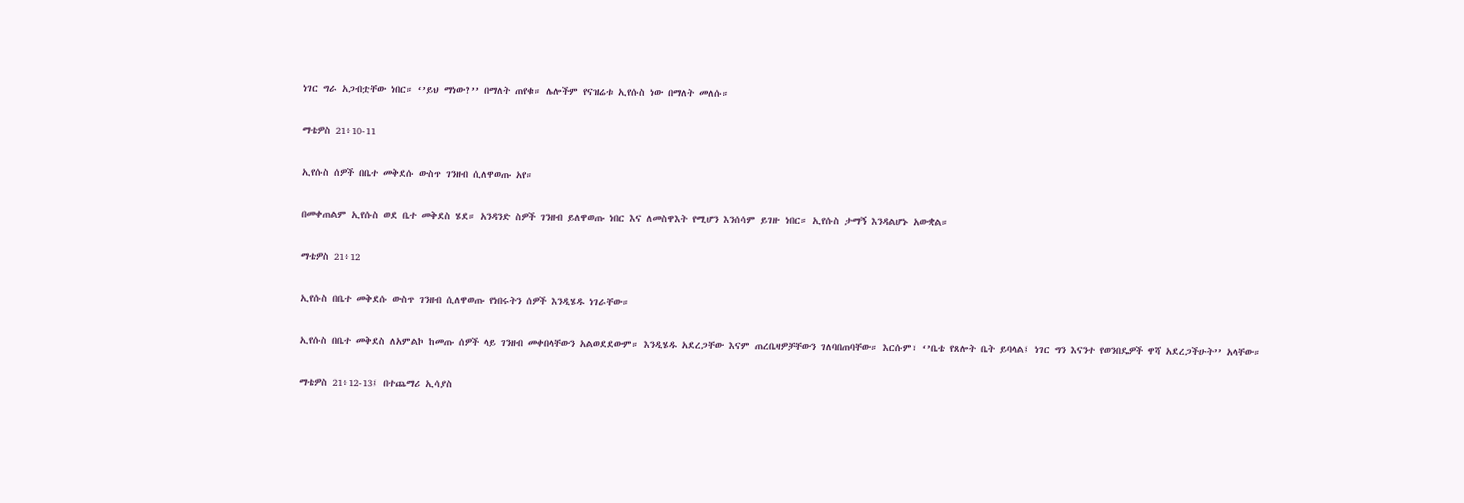ነገር ግራ አጋብቷቸው ነበር። ‘’ይህ ማነው?’’ በማለት ጠየቁ። ሌሎችም የናዝሬቱ ኢየሱስ ነው በማለት መለሱ።

ማቴዎስ 21፥10-11

ኢየሱስ ሰዎች በቤተ መቅደሱ ውስጥ ገንዘብ ሲለዋወጡ አየ።

በመቀጠልም ኢየሱስ ወደ ቤተ መቅደስ ሄደ። አንዳንድ ስዎች ገንዘብ ይለዋወጡ ነበር እና ለመስዋእት የሚሆን እንሰሳም ይገዙ ነበር። ኢየሱስ ታማኝ እንዳልሆኑ አውቋል።

ማቴዎስ 21፥12

ኢየሱስ በቤተ መቅደሱ ውስጥ ገንዘብ ሲለዋወጡ የነበሩትን ሰዎች እንዲሄዱ ነገራቸው።

ኢየሱስ በቤተ መቅደስ ለአምልኮ ከመጡ ሰዎች ላይ ገንዘብ መቀበላቸውን አልወደደውም። እንዲሄዱ አደረጋቸው እናም ጠረቤዛዎቻቸውን ገለባበጠባቸው። እርሱም፣ ‘’ቤቴ የጸሎት ቤት ይባላል፤ ነገር ግን እናንተ የወንበዴዎች ዋሻ አደረጋችሁት’’ አላቸው።

ማቴዎስ 21፥12-13፤ በተጨማሪ ኢሳያስ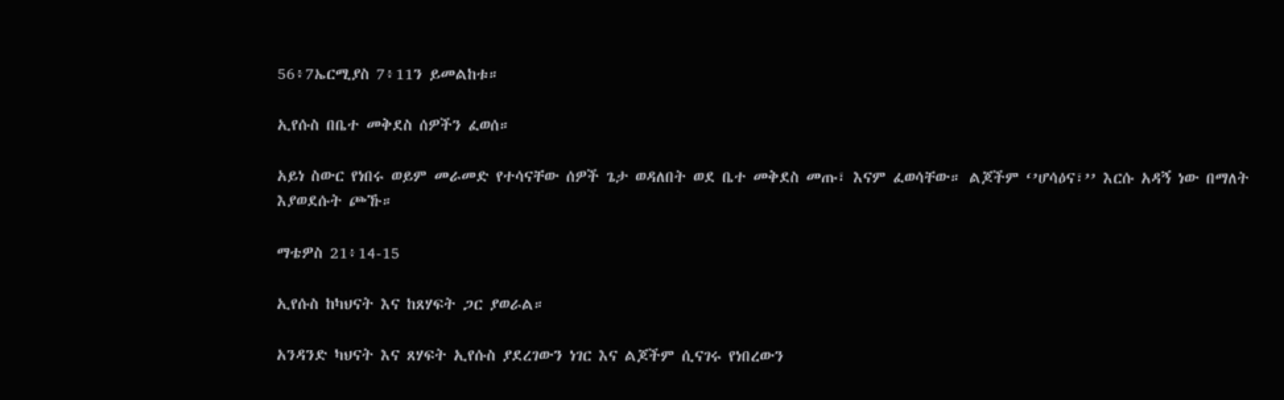56፥7ኤርሚያስ 7፥11ን ይመልከቱ።

ኢየሱስ በቤተ መቅደስ ሰዎችን ፈወሰ።

አይነ ስውር የነበሩ ወይም መራመድ የተሳናቸው ሰዎች ጌታ ወዳለበት ወደ ቤተ መቅደስ መጡ፣ እናም ፈወሳቸው። ልጆችም ‘’ሆሳዕና፣’’ እርሱ አዳኝ ነው በማለት እያወደሱት ጮኹ።

ማቴዎስ 21፥14-15

ኢየሱስ ከካህናት እና ከጸሃፍት ጋር ያወራል።

አንዳንድ ካህናት እና ጸሃፍት ኢየሱስ ያደረገውን ነገር እና ልጆችም ሲናገሩ የነበረውን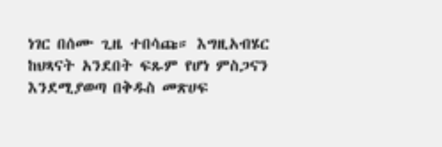ነገር በሰሙ ጊዜ ተበሳጩ። እግዚአብሄር ከህጻናት አንደበት ፍጹም የሆነ ምስጋናን እንደሚያወጣ በቅዱስ መጽሀፍ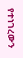የተነገረውን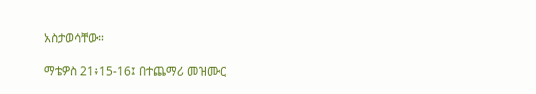አስታወሳቸው።

ማቴዎስ 21፥15-16፤ በተጨማሪ መዝሙር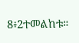8፥2ተመልከቱ።